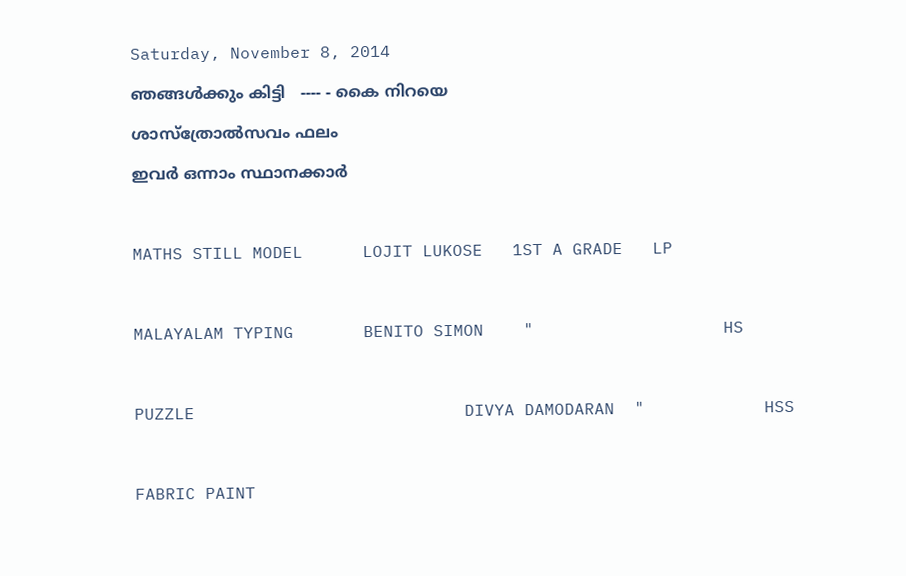Saturday, November 8, 2014

ഞങ്ങള്‍ക്കും കിട്ടി   ---- - കൈ നിറയെ

ശാസ്ത്രോല്‍സവം ഫലം

ഇവര്‍ ഒന്നാം സ്ഥാനക്കാര്‍



MATHS STILL MODEL      LOJIT LUKOSE   1ST A GRADE   LP



MALAYALAM TYPING       BENITO SIMON    "                   HS



PUZZLE                           DIVYA DAMODARAN  "            HSS



FABRIC PAINT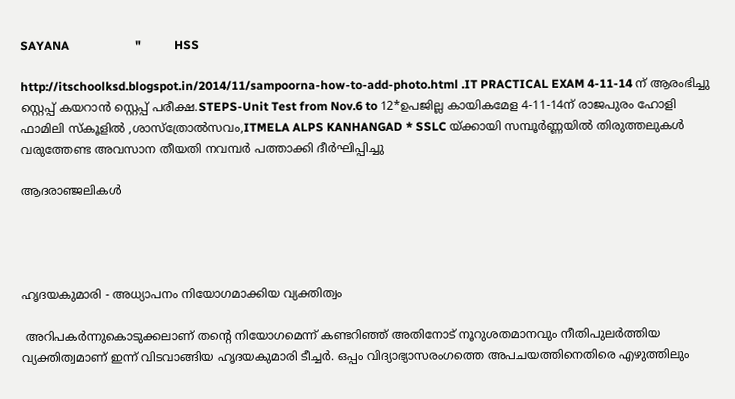SAYANA                      "           HSS

http://itschoolksd.blogspot.in/2014/11/sampoorna-how-to-add-photo.html .IT PRACTICAL EXAM 4-11-14 ന് ആരംഭിച്ചു സ്റ്റെപ്പ് കയറാന്‍ സ്റ്റെപ്പ് പരീക്ഷ.STEPS-Unit Test from Nov.6 to 12*ഉപജില്ല കായികമേള 4-11-14ന് രാജപുരം ഹോളി ഫാമിലി സ്കൂളില്‍ ,ശാസ്ത്രോല്‍സവം,ITMELA ALPS KANHANGAD * SSLC യ്ക്കായി സമ്പൂര്‍ണ്ണയില്‍ തിരുത്തലുകള്‍ വരുത്തേണ്ട അവസാന തീയതി നവമ്പര്‍ പത്താക്കി ദീര്‍ഘിപ്പിച്ചു

ആദരാഞ്ജലികള്‍




ഹൃദയകുമാരി - അധ്യാപനം നിയോഗമാക്കിയ വ്യക്തിത്വം

 അറിപകര്‍ന്നുകൊടുക്കലാണ് തന്റെ നിയോഗമെന്ന് കണ്ടറിഞ്ഞ് അതിനോട് നൂറുശതമാനവും നീതിപുലര്‍ത്തിയ വ്യക്തിത്വമാണ് ഇന്ന് വിടവാങ്ങിയ ഹൃദയകുമാരി ടീച്ചര്‍. ഒപ്പം വിദ്യാഭ്യാസരംഗത്തെ അപചയത്തിനെതിരെ എഴുത്തിലും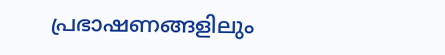പ്രഭാഷണങ്ങളിലും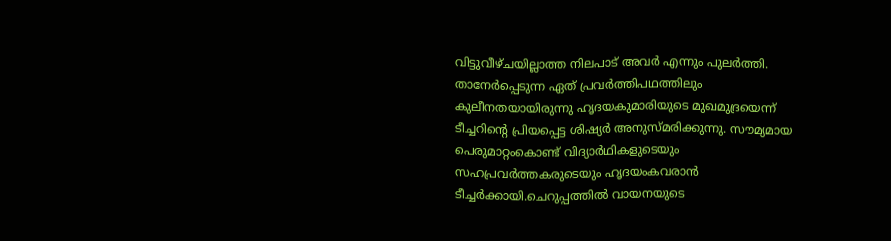വിട്ടുവീഴ്ചയില്ലാത്ത നിലപാട് അവര്‍ എന്നും പുലര്‍ത്തി.
താനേര്‍പ്പെടുന്ന ഏത് പ്രവര്‍ത്തിപഥത്തിലും കുലീനതയായിരുന്നു ഹൃദയകുമാരിയുടെ മുഖമുദ്രയെന്ന് ടീച്ചറിന്റെ പ്രിയപ്പെട്ട ശിഷ്യര്‍ അനുസ്മരിക്കുന്നു. സൗമ്യമായ പെരുമാറ്റംകൊണ്ട് വിദ്യാര്‍ഥികളുടെയും സഹപ്രവര്‍ത്തകരുടെയും ഹൃദയംകവരാന്‍ ടീച്ചര്‍ക്കായി.ചെറുപ്പത്തില്‍ വായനയുടെ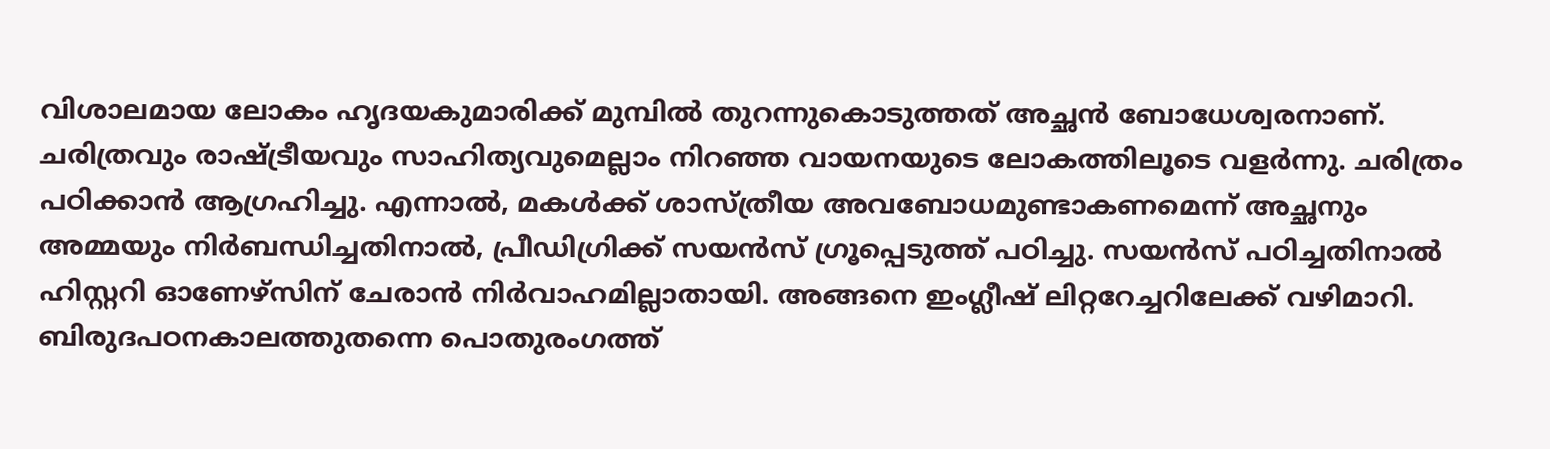വിശാലമായ ലോകം ഹൃദയകുമാരിക്ക് മുമ്പില്‍ തുറന്നുകൊടുത്തത് അച്ഛന്‍ ബോധേശ്വരനാണ്. ചരിത്രവും രാഷ്ട്രീയവും സാഹിത്യവുമെല്ലാം നിറഞ്ഞ വായനയുടെ ലോകത്തിലൂടെ വളര്‍ന്നു. ചരിത്രം പഠിക്കാന്‍ ആഗ്രഹിച്ചു. എന്നാല്‍, മകള്‍ക്ക് ശാസ്ത്രീയ അവബോധമുണ്ടാകണമെന്ന് അച്ഛനും അമ്മയും നിര്‍ബന്ധിച്ചതിനാല്‍, പ്രീഡിഗ്രിക്ക് സയന്‍സ് ഗ്രൂപ്പെടുത്ത് പഠിച്ചു. സയന്‍സ് പഠിച്ചതിനാല്‍ ഹിസ്റ്ററി ഓണേഴ്‌സിന് ചേരാന്‍ നിര്‍വാഹമില്ലാതായി. അങ്ങനെ ഇംഗ്ലീഷ് ലിറ്ററേച്ചറിലേക്ക് വഴിമാറി.
ബിരുദപഠനകാലത്തുതന്നെ പൊതുരംഗത്ത്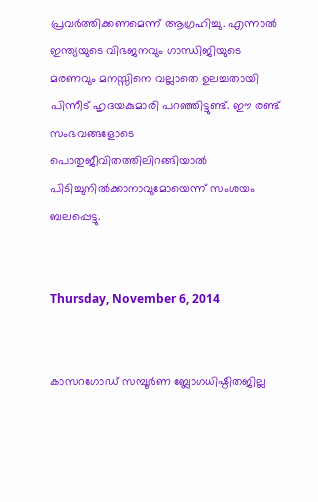പ്രവര്‍ത്തിക്കണമെന്ന് ആഗ്രഹിച്ചു. എന്നാല്‍ ഇന്ത്യയുടെ വിഭജനവും ഗാന്ധിജിയുടെ മരണവും മനസ്സിനെ വല്ലാതെ ഉലച്ചതായി പിന്നീട് ഹൃദയകുമാരി പറഞ്ഞിട്ടുണ്ട്. ഈ രണ്ട് സംഭവങ്ങളോടെ പൊതുജീവിതത്തിലിറങ്ങിയാല്‍ പിടിച്ചുനില്‍ക്കാനാവുമോയെന്ന് സംശയം ബലപ്പെട്ടു.


Thursday, November 6, 2014


കാസറഗോഡ് സമ്പൂര്‍ണ ബ്ലോഗധിഷ്ഠിതജില്ല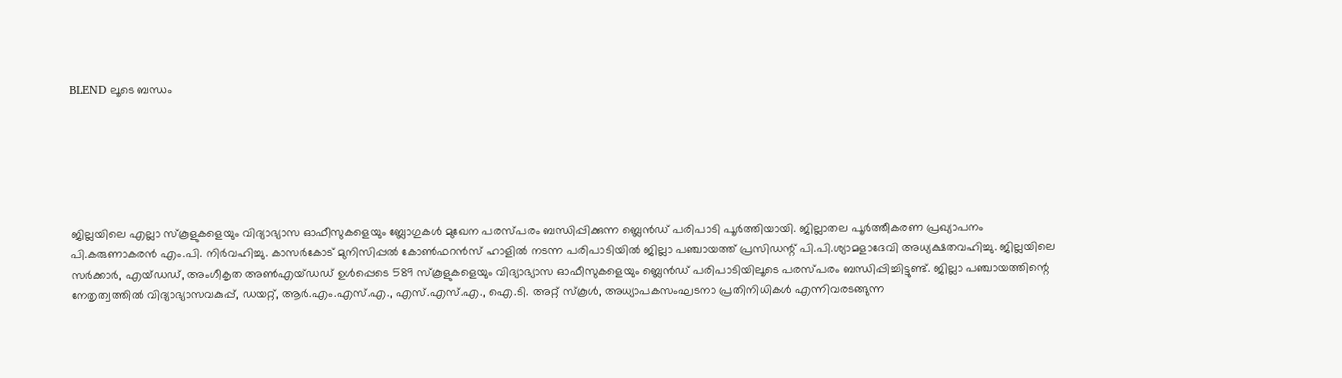BLEND ലൂടെ ബന്ധം






ജില്ലയിലെ എല്ലാ സ്‌കൂളുകളെയും വിദ്യാഭ്യാസ ഓഫീസുകളെയും ബ്ലോഗുകള്‍ മുഖേന പരസ്പരം ബന്ധിപ്പിക്കുന്ന ബ്ലെന്‍ഡ് പരിപാടി പൂര്‍ത്തിയായി. ജില്ലാതല പൂര്‍ത്തീകരണ പ്രഖ്യാപനം പി.കരുണാകരന്‍ എം.പി. നിര്‍വഹിച്ചു. കാസര്‍കോട് മുനിസിപ്പല്‍ കോണ്‍ഫറന്‍സ് ഹാളില്‍ നടന്ന പരിപാടിയില്‍ ജില്ലാ പഞ്ചായത്ത് പ്രസിഡന്റ് പി.പി.ശ്യാമളാദേവി അധ്യക്ഷതവഹിച്ചു. ജില്ലയിലെ സര്‍ക്കാര്‍, എയ്ഡഡ്, അംഗീകൃത അണ്‍എയ്ഡഡ് ഉള്‍പ്പെടെ 589 സ്‌കൂളുകളെയും വിദ്യാഭ്യാസ ഓഫീസുകളെയും ബ്ലെന്‍ഡ് പരിപാടിയിലൂടെ പരസ്പരം ബന്ധിപ്പിച്ചിട്ടുണ്ട്. ജില്ലാ പഞ്ചായത്തിന്റെ നേതൃത്വത്തില്‍ വിദ്യാഭ്യാസവകുപ്പ്, ഡയറ്റ്, ആര്‍.എം.എസ്.എ., എസ്.എസ്.എ., ഐ.ടി. അറ്റ് സ്‌കൂള്‍, അധ്യാപകസംഘടനാ പ്രതിനിധികള്‍ എന്നിവരടങ്ങുന്ന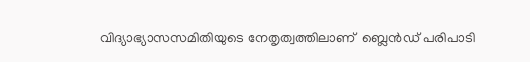വിദ്യാഭ്യാസസമിതിയുടെ നേതൃത്വത്തിലാണ്‌  ബ്ലെന്‍ഡ് പരിപാടി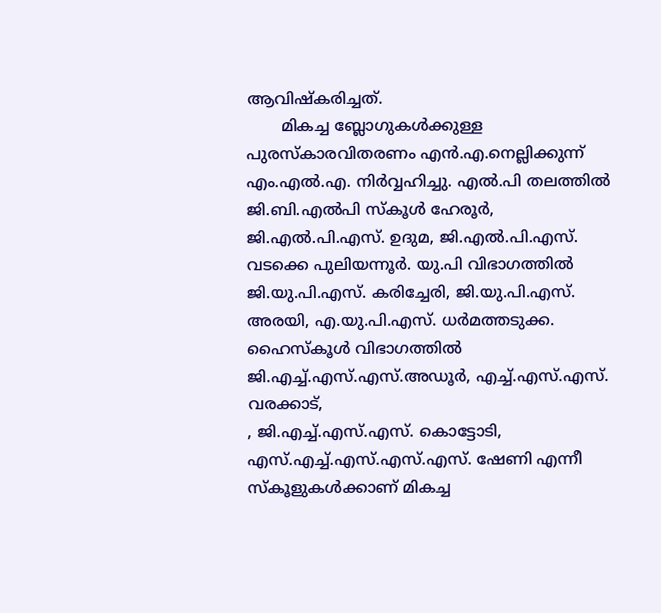ആവിഷ്‌കരിച്ചത്.
       മികച്ച ബ്ലോഗുകള്‍ക്കുള്ള പുരസ്‌കാരവിതരണം എന്‍.എ.നെല്ലിക്കുന്ന് എം.എല്‍.എ. നിര്‍വ്വഹിച്ചു. എല്‍.പി തലത്തില്‍ ജി.ബി.എല്‍പി സ്‌കൂള്‍ ഹേരൂര്‍, ജി.എല്‍.പി.എസ്. ഉദുമ, ജി.എല്‍.പി.എസ്. വടക്കെ പുലിയന്നൂര്‍. യു.പി വിഭാഗത്തില്‍ ജി.യു.പി.എസ്. കരിച്ചേരി, ജി.യു.പി.എസ്. അരയി, എ.യു.പി.എസ്. ധര്‍മത്തടുക്ക. ഹൈസ്‌കൂള്‍ വിഭാഗത്തില്‍ ജി.എച്ച്.എസ്.എസ്.അഡൂര്‍, എച്ച്.എസ്.എസ്. വരക്കാട്,
, ജി.എച്ച്.എസ്.എസ്. കൊട്ടോടി, എസ്.എച്ച്.എസ്.എസ്.എസ്. ഷേണി എന്നീ സ്‌കൂളുകള്‍ക്കാണ് മികച്ച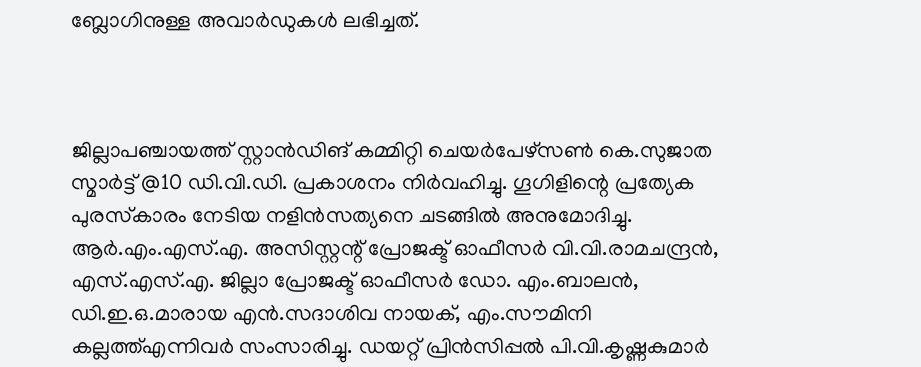ബ്ലോഗിനുള്ള അവാര്‍ഡുകള്‍ ലഭിച്ചത്.



ജില്ലാപഞ്ചായത്ത് സ്റ്റാന്‍ഡിങ് കമ്മിറ്റി ചെയര്‍പേഴ്‌സണ്‍ കെ.സുജാത സ്മാര്‍ട്ട് @10 ഡി.വി.ഡി. പ്രകാശനം നിര്‍വഹിച്ചു. ഗൂഗിളിന്റെ പ്രത്യേക പുരസ്‌കാരം നേടിയ നളിന്‍സത്യനെ ചടങ്ങില്‍ അനുമോദിച്ചു. ആര്‍.എം.എസ്.എ. അസിസ്റ്റന്റ് പ്രോജക്ട് ഓഫീസര്‍ വി.വി.രാമചന്ദ്രന്‍, എസ്.എസ്.എ. ജില്ലാ പ്രോജക്ട് ഓഫീസര്‍ ഡോ. എം.ബാലന്‍, ഡി.ഇ.ഒ.മാരായ എന്‍.സദാശിവ നായക്, എം.സൗമിനി കല്ലത്ത്എന്നിവര്‍ സംസാരിച്ചു. ഡയറ്റ് പ്രിന്‍സിപ്പല്‍ പി.വി.കൃഷ്ണകുമാര്‍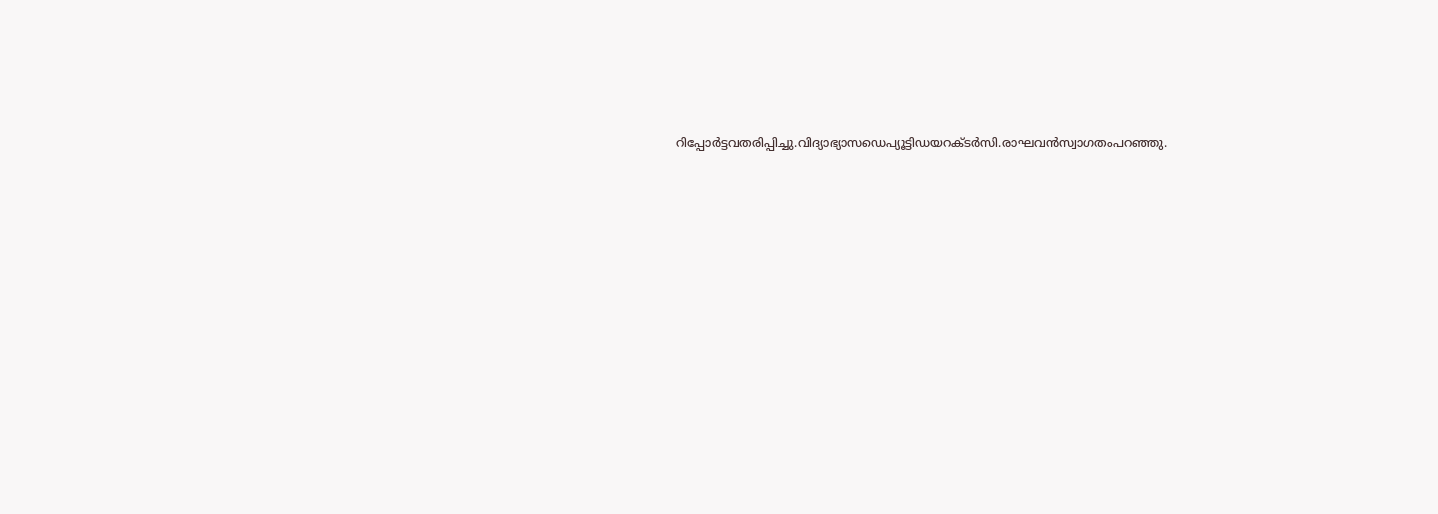റിപ്പോര്‍ട്ടവതരിപ്പിച്ചു.വിദ്യാഭ്യാസഡെപ്യൂട്ടിഡയറക്ടര്‍സി.രാഘവന്‍സ്വാഗതംപറഞ്ഞു.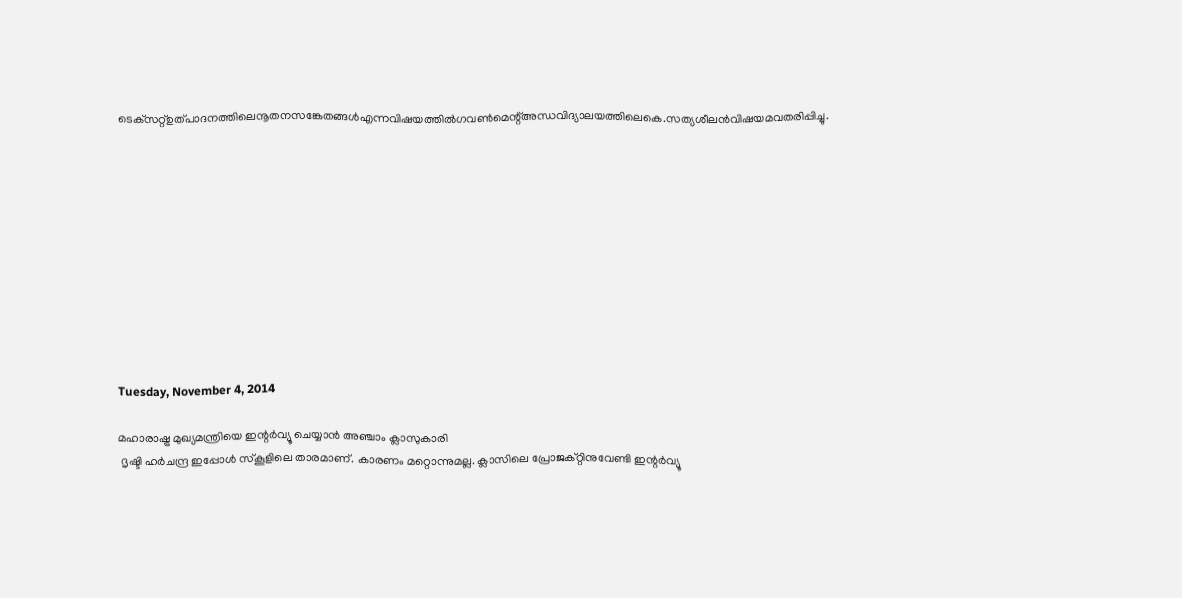ടെക്‌സറ്റ്ഉത്പാദനത്തിലെനൂതനസങ്കേതങ്ങള്‍എന്നവിഷയത്തില്‍ഗവണ്‍മെന്റ്അന്ധവിദ്യാലയത്തിലെകെ.സത്യശീലന്‍വിഷയമവതരിപ്പിച്ചു.











Tuesday, November 4, 2014

മഹാരാഷ്ട്ര മുഖ്യമന്ത്രിയെ ഇന്റര്‍വ്യൂ ചെയ്യാന്‍ അഞ്ചാം ക്ലാസുകാരി
 ദൃഷ്ടി ഹര്‍ചന്ദ്ര ഇപ്പോള്‍ സ്‌കൂളിലെ താരമാണ്. കാരണം മറ്റൊന്നുമല്ല. ക്ലാസിലെ പ്രോജക്റ്റിനുവേണ്ടി ഇന്റര്‍വ്യൂ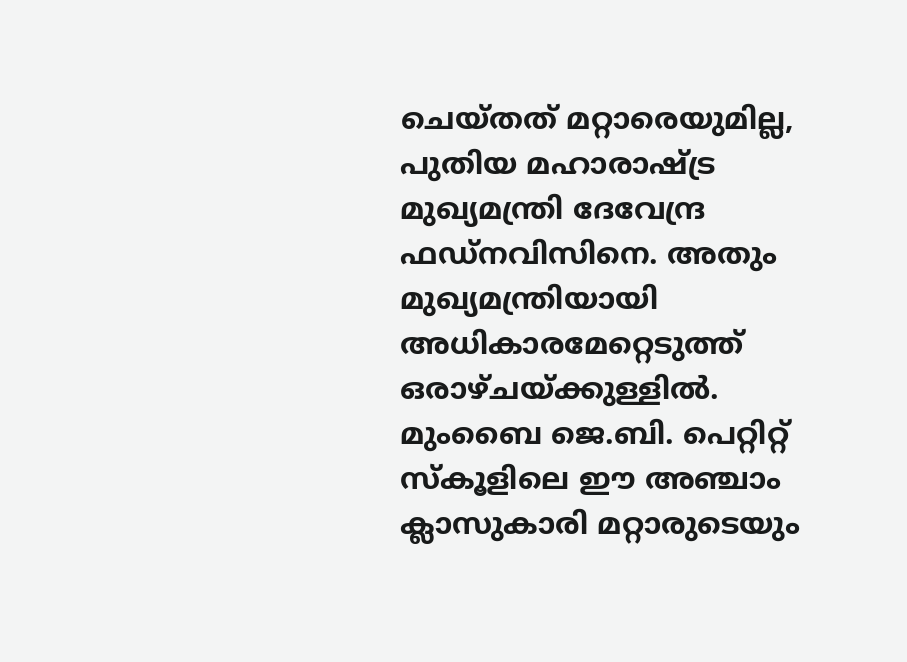ചെയ്തത് മറ്റാരെയുമില്ല, പുതിയ മഹാരാഷ്ട്ര മുഖ്യമന്ത്രി ദേവേന്ദ്ര ഫഡ്‌നവിസിനെ. അതും മുഖ്യമന്ത്രിയായി അധികാരമേറ്റെടുത്ത് ഒരാഴ്ചയ്ക്കുള്ളില്‍. മുംബൈ ജെ.ബി. പെറ്റിറ്റ് സ്‌കൂളിലെ ഈ അഞ്ചാം ക്ലാസുകാരി മറ്റാരുടെയും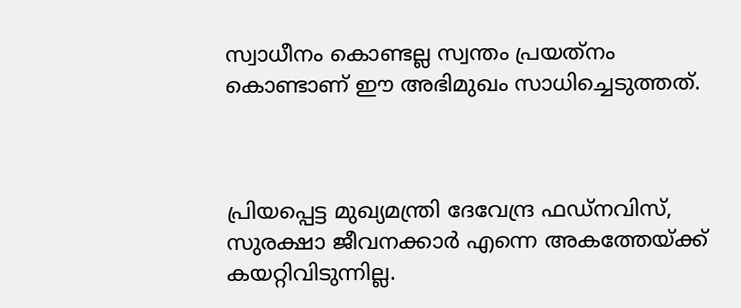സ്വാധീനം കൊണ്ടല്ല സ്വന്തം പ്രയത്‌നം കൊണ്ടാണ് ഈ അഭിമുഖം സാധിച്ചെടുത്തത്.



പ്രിയപ്പെട്ട മുഖ്യമന്ത്രി ദേവേന്ദ്ര ഫഡ്‌നവിസ്, സുരക്ഷാ ജീവനക്കാര്‍ എന്നെ അകത്തേയ്ക്ക് കയറ്റിവിടുന്നില്ല.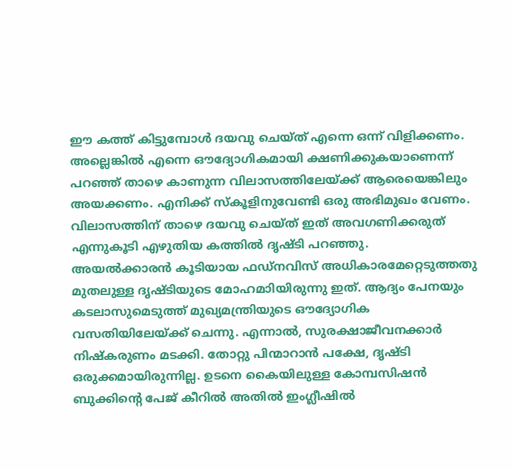ഈ കത്ത് കിട്ടുമ്പോള്‍ ദയവു ചെയ്ത് എന്നെ ഒന്ന് വിളിക്കണം. അല്ലെങ്കില്‍ എന്നെ ഔദ്യോഗികമായി ക്ഷണിക്കുകയാണെന്ന് പറഞ്ഞ് താഴെ കാണുന്ന വിലാസത്തിലേയ്ക്ക് ആരെയെങ്കിലും അയക്കണം. എനിക്ക് സ്‌കൂളിനുവേണ്ടി ഒരു അഭിമുഖം വേണം. വിലാസത്തിന് താഴെ ദയവു ചെയ്ത് ഇത് അവഗണിക്കരുത് എന്നുകൂടി എഴുതിയ കത്തില്‍ ദൃഷ്ടി പറഞ്ഞു.
അയല്‍ക്കാരന്‍ കൂടിയായ ഫഡ്‌നവിസ് അധികാരമേറ്റെടുത്തതു മുതലുള്ള ദൃഷ്ടിയുടെ മോഹമാിയിരുന്നു ഇത്. ആദ്യം പേനയും കടലാസുമെടുത്ത് മുഖ്യമന്ത്രിയുടെ ഔദ്യോഗിക വസതിയിലേയ്ക്ക് ചെന്നു. എന്നാല്‍, സുരക്ഷാജീവനക്കാര്‍ നിഷ്‌കരുണം മടക്കി. തോറ്റു പിന്മാറാന്‍ പക്ഷേ, ദൃഷ്ടി ഒരുക്കമായിരുന്നില്ല. ഉടനെ കൈയിലുള്ള കോമ്പസിഷന്‍ ബുക്കിന്റെ പേജ് കീറില്‍ അതില്‍ ഇംഗ്ലീഷില്‍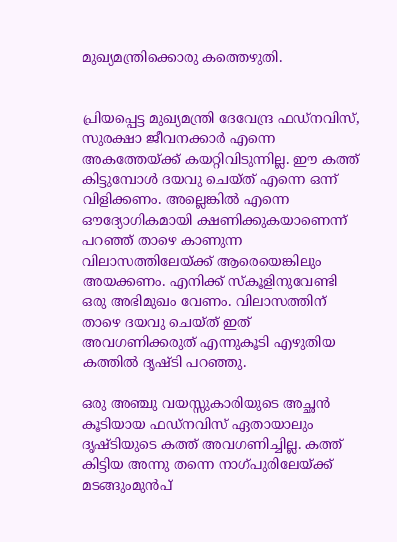മുഖ്യമന്ത്രിക്കൊരു കത്തെഴുതി.


പ്രിയപ്പെട്ട മുഖ്യമന്ത്രി ദേവേന്ദ്ര ഫഡ്‌നവിസ്, സുരക്ഷാ ജീവനക്കാര്‍ എന്നെ അകത്തേയ്ക്ക് കയറ്റിവിടുന്നില്ല. ഈ കത്ത് കിട്ടുമ്പോള്‍ ദയവു ചെയ്ത് എന്നെ ഒന്ന് വിളിക്കണം. അല്ലെങ്കില്‍ എന്നെ ഔദ്യോഗികമായി ക്ഷണിക്കുകയാണെന്ന് പറഞ്ഞ് താഴെ കാണുന്ന വിലാസത്തിലേയ്ക്ക് ആരെയെങ്കിലും അയക്കണം. എനിക്ക് സ്‌കൂളിനുവേണ്ടി ഒരു അഭിമുഖം വേണം. വിലാസത്തിന് താഴെ ദയവു ചെയ്ത് ഇത് അവഗണിക്കരുത് എന്നുകൂടി എഴുതിയ കത്തില്‍ ദൃഷ്ടി പറഞ്ഞു.

ഒരു അഞ്ചു വയസ്സുകാരിയുടെ അച്ഛന്‍ കൂടിയായ ഫഡ്‌നവിസ് ഏതായാലും ദൃഷ്ടിയുടെ കത്ത് അവഗണിച്ചില്ല. കത്ത് കിട്ടിയ അന്നു തന്നെ നാഗ്പുരിലേയ്ക്ക് മടങ്ങുംമുന്‍പ്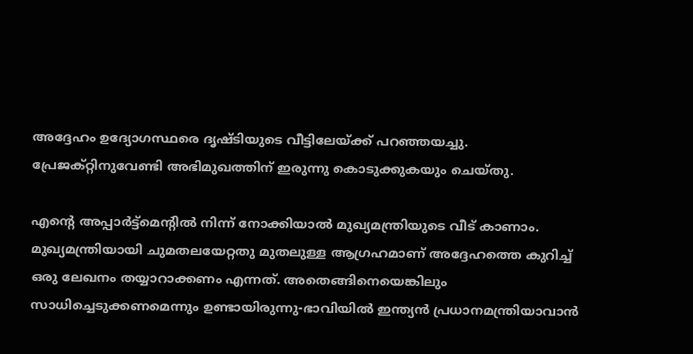അദ്ദേഹം ഉദ്യോഗസ്ഥരെ ദൃഷ്ടിയുടെ വീട്ടിലേയ്ക്ക് പറഞ്ഞയച്ചു. പ്രേജക്റ്റിനുവേണ്ടി അഭിമുഖത്തിന് ഇരുന്നു കൊടുക്കുകയും ചെയ്തു.

എന്റെ അപ്പാര്‍ട്ട്‌മെന്റില്‍ നിന്ന് നോക്കിയാല്‍ മുഖ്യമന്ത്രിയുടെ വീട് കാണാം. മുഖ്യമന്ത്രിയായി ചുമതലയേറ്റതു മുതലുള്ള ആഗ്രഹമാണ് അദ്ദേഹത്തെ കുറിച്ച് ഒരു ലേഖനം തയ്യാറാക്കണം എന്നത്. അതെങ്ങിനെയെങ്കിലും സാധിച്ചെടുക്കണമെന്നും ഉണ്ടായിരുന്നു-ഭാവിയില്‍ ഇന്ത്യന്‍ പ്രധാനമന്ത്രിയാവാന്‍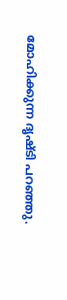മോഹിക്കുന്ന ദൃഷ്ടി പറഞ്ഞു.